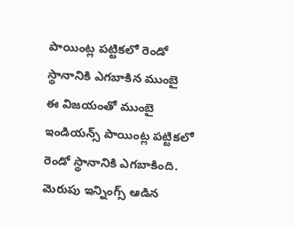పాయింట్ల పట్టికలో రెండో స్థానానికి ఎగబాకిన ముంబై
ఈ విజయంతో ముంబై ఇండియన్స్ పాయింట్ల పట్టికలో రెండో స్థానానికి ఎగబాకింది. మెరుపు ఇన్నింగ్స్ ఆడిన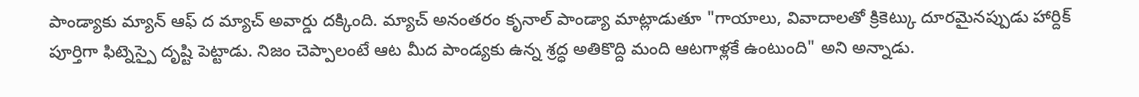పాండ్యాకు మ్యాన్ ఆఫ్ ద మ్యాచ్ అవార్డు దక్కింది. మ్యాచ్ అనంతరం కృనాల్ పాండ్యా మాట్లాడుతూ "గాయాలు, వివాదాలతో క్రికెట్కు దూరమైనప్పుడు హార్దిక్ పూర్తిగా ఫిట్నెస్పై దృష్టి పెట్టాడు. నిజం చెప్పాలంటే ఆట మీద పాండ్యకు ఉన్న శ్రద్ధ అతికొద్ది మంది ఆటగాళ్లకే ఉంటుంది" అని అన్నాడు.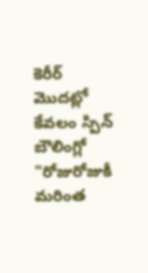కెరీర్ మొదట్లో కేవలం స్పిన్ బౌలింగ్లో
"రోజురోజుకీ మరింత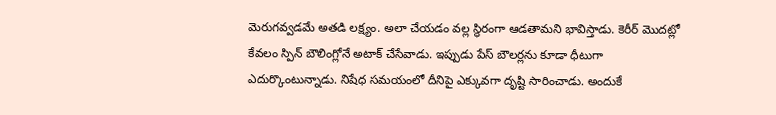మెరుగవ్వడమే అతడి లక్ష్యం. అలా చేయడం వల్ల స్థిరంగా ఆడతామని భావిస్తాడు. కెరీర్ మొదట్లో కేవలం స్పిన్ బౌలింగ్లోనే అటాక్ చేసేవాడు. ఇప్పుడు పేస్ బౌలర్లను కూడా ధీటుగా ఎదుర్కొంటున్నాడు. నిషేధ సమయంలో దీనిపై ఎక్కువగా దృష్టి సారించాడు. అందుకే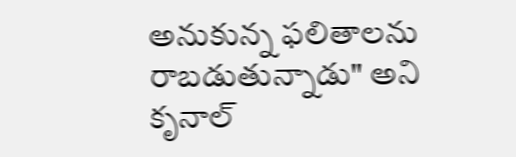అనుకున్న ఫలితాలను రాబడుతున్నాడు" అని కృనాల్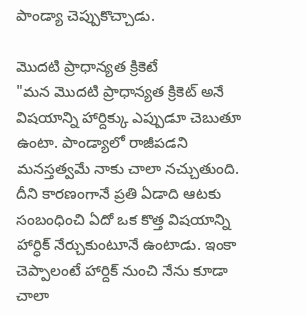పాండ్యా చెప్పుకొచ్చాడు.

మొదటి ప్రాధాన్యత క్రికెటే
"మన మొదటి ప్రాధాన్యత క్రికెట్ అనే విషయాన్ని హార్దిక్కు ఎప్పుడూ చెబుతూ ఉంటా. పాండ్యాలో రాజీపడని మనస్తత్వమే నాకు చాలా నచ్చుతుంది. దీని కారణంగానే ప్రతి ఏడాది ఆటకు సంబంధించి ఏదో ఒక కొత్త విషయాన్ని హార్ధిక్ నేర్చుకుంటూనే ఉంటాడు. ఇంకా చెప్పాలంటే హార్దిక్ నుంచి నేను కూడా చాలా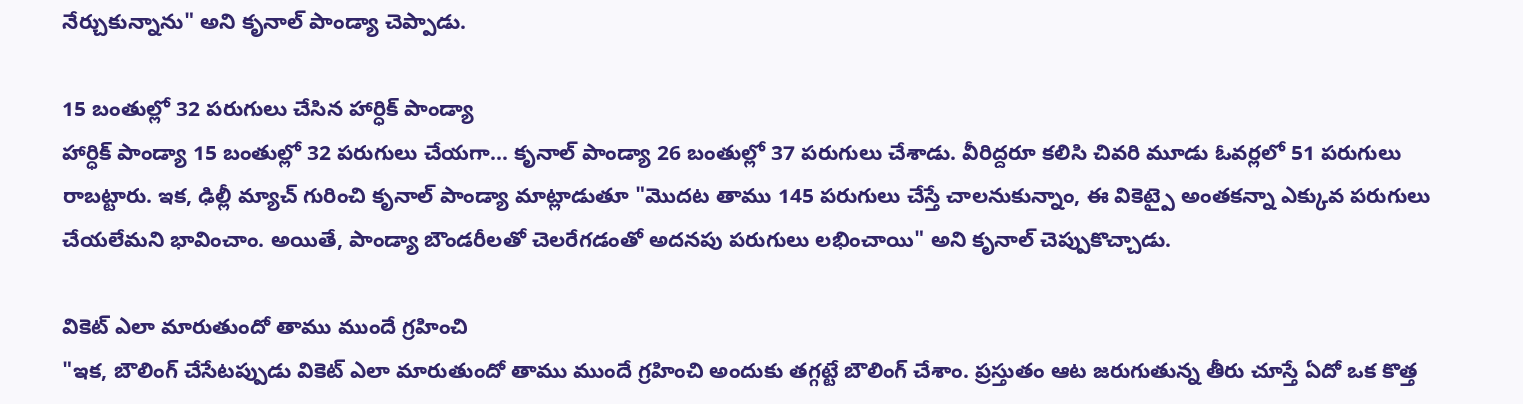నేర్చుకున్నాను" అని కృనాల్ పాండ్యా చెప్పాడు.

15 బంతుల్లో 32 పరుగులు చేసిన హార్ధిక్ పాండ్యా
హార్ధిక్ పాండ్యా 15 బంతుల్లో 32 పరుగులు చేయగా... కృనాల్ పాండ్యా 26 బంతుల్లో 37 పరుగులు చేశాడు. వీరిద్దరూ కలిసి చివరి మూడు ఓవర్లలో 51 పరుగులు రాబట్టారు. ఇక, ఢిల్లీ మ్యాచ్ గురించి కృనాల్ పాండ్యా మాట్లాడుతూ "మొదట తాము 145 పరుగులు చేస్తే చాలనుకున్నాం, ఈ వికెట్పై అంతకన్నా ఎక్కువ పరుగులు చేయలేమని భావించాం. అయితే, పాండ్యా బౌండరీలతో చెలరేగడంతో అదనపు పరుగులు లభించాయి" అని కృనాల్ చెప్పుకొచ్చాడు.

వికెట్ ఎలా మారుతుందో తాము ముందే గ్రహించి
"ఇక, బౌలింగ్ చేసేటప్పుడు వికెట్ ఎలా మారుతుందో తాము ముందే గ్రహించి అందుకు తగ్గట్టే బౌలింగ్ చేశాం. ప్రస్తుతం ఆట జరుగుతున్న తీరు చూస్తే ఏదో ఒక కొత్త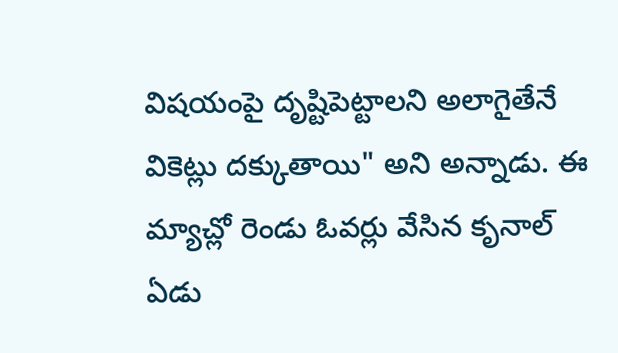విషయంపై దృష్టిపెట్టాలని అలాగైతేనే వికెట్లు దక్కుతాయి" అని అన్నాడు. ఈ మ్యాచ్లో రెండు ఓవర్లు వేసిన కృనాల్ ఏడు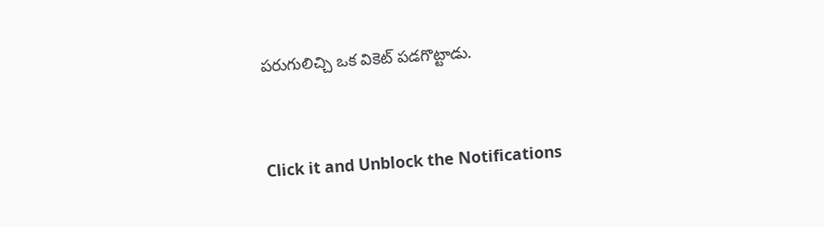పరుగులిచ్చి ఒక వికెట్ పడగొట్టాడు.


Click it and Unblock the Notifications